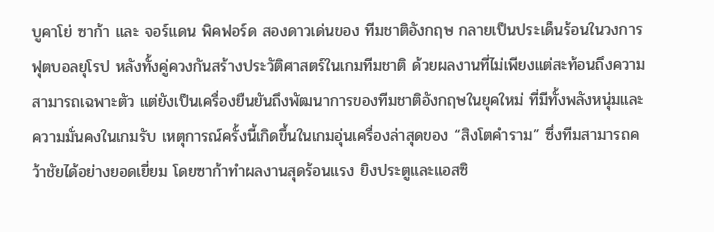บูคาโย่ ซาก้า และ จอร์แดน พิคฟอร์ด สองดาวเด่นของ ทีมชาติอังกฤษ กลายเป็นประเด็นร้อนในวงการฟุตบอลยุโรป หลังทั้งคู่ควงกันสร้างประวัติศาสตร์ในเกมทีมชาติ ด้วยผลงานที่ไม่เพียงแต่สะท้อนถึงความสามารถเฉพาะตัว แต่ยังเป็นเครื่องยืนยันถึงพัฒนาการของทีมชาติอังกฤษในยุคใหม่ ที่มีทั้งพลังหนุ่มและความมั่นคงในเกมรับ เหตุการณ์ครั้งนี้เกิดขึ้นในเกมอุ่นเครื่องล่าสุดของ “สิงโตคำราม” ซึ่งทีมสามารถคว้าชัยได้อย่างยอดเยี่ยม โดยซาก้าทำผลงานสุดร้อนแรง ยิงประตูและแอสซิ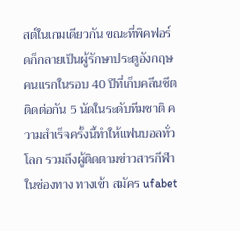สต์ในเกมเดียวกัน ขณะที่พิคฟอร์ดก็กลายเป็นผู้รักษาประตูอังกฤษคนแรกในรอบ 40 ปีที่เก็บคลีนชีตติดต่อกัน 5 นัดในระดับทีมชาติ ความสำเร็จครั้งนี้ทำให้แฟนบอลทั่วโลก รวมถึงผู้ติดตามข่าวสารกีฬาในช่องทาง ทางเข้า สมัคร ufabet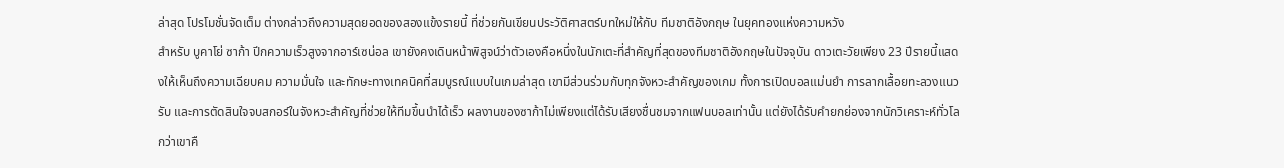ล่าสุด โปรโมชั่นจัดเต็ม ต่างกล่าวถึงความสุดยอดของสองแข้งรายนี้ ที่ช่วยกันเขียนประวัติศาสตร์บทใหม่ให้กับ ทีมชาติอังกฤษ ในยุคทองแห่งความหวัง
สำหรับ บูคาโย่ ซาก้า ปีกความเร็วสูงจากอาร์เซน่อล เขายังคงเดินหน้าพิสูจน์ว่าตัวเองคือหนึ่งในนักเตะที่สำคัญที่สุดของทีมชาติอังกฤษในปัจจุบัน ดาวเตะวัยเพียง 23 ปีรายนี้แสดงให้เห็นถึงความเฉียบคม ความมั่นใจ และทักษะทางเทคนิคที่สมบูรณ์แบบในเกมล่าสุด เขามีส่วนร่วมกับทุกจังหวะสำคัญของเกม ทั้งการเปิดบอลแม่นยำ การลากเลื้อยทะลวงแนวรับ และการตัดสินใจจบสกอร์ในจังหวะสำคัญที่ช่วยให้ทีมขึ้นนำได้เร็ว ผลงานของซาก้าไม่เพียงแต่ได้รับเสียงชื่นชมจากแฟนบอลเท่านั้น แต่ยังได้รับคำยกย่องจากนักวิเคราะห์ทั่วโลกว่าเขาคื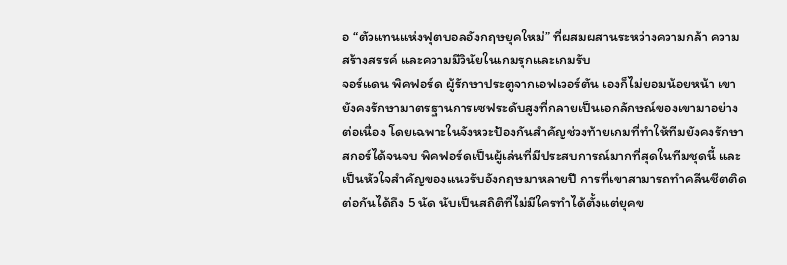อ “ตัวแทนแห่งฟุตบอลอังกฤษยุคใหม่” ที่ผสมผสานระหว่างความกล้า ความสร้างสรรค์ และความมีวินัยในเกมรุกและเกมรับ
จอร์แดน พิคฟอร์ด ผู้รักษาประตูจากเอฟเวอร์ตัน เองก็ไม่ยอมน้อยหน้า เขายังคงรักษามาตรฐานการเซฟระดับสูงที่กลายเป็นเอกลักษณ์ของเขามาอย่างต่อเนื่อง โดยเฉพาะในจังหวะป้องกันสำคัญช่วงท้ายเกมที่ทำให้ทีมยังคงรักษาสกอร์ได้จนจบ พิคฟอร์ดเป็นผู้เล่นที่มีประสบการณ์มากที่สุดในทีมชุดนี้ และเป็นหัวใจสำคัญของแนวรับอังกฤษมาหลายปี การที่เขาสามารถทำคลีนชีตติดต่อกันได้ถึง 5 นัด นับเป็นสถิติที่ไม่มีใครทำได้ตั้งแต่ยุคข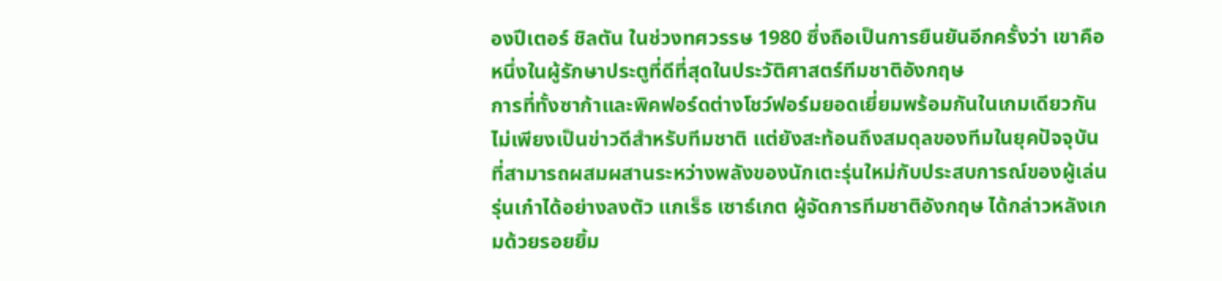องปีเตอร์ ชิลตัน ในช่วงทศวรรษ 1980 ซึ่งถือเป็นการยืนยันอีกครั้งว่า เขาคือหนึ่งในผู้รักษาประตูที่ดีที่สุดในประวัติศาสตร์ทีมชาติอังกฤษ
การที่ทั้งซาก้าและพิคฟอร์ดต่างโชว์ฟอร์มยอดเยี่ยมพร้อมกันในเกมเดียวกัน ไม่เพียงเป็นข่าวดีสำหรับทีมชาติ แต่ยังสะท้อนถึงสมดุลของทีมในยุคปัจจุบัน ที่สามารถผสมผสานระหว่างพลังของนักเตะรุ่นใหม่กับประสบการณ์ของผู้เล่นรุ่นเก๋าได้อย่างลงตัว แกเร็ธ เซาธ์เกต ผู้จัดการทีมชาติอังกฤษ ได้กล่าวหลังเกมด้วยรอยยิ้ม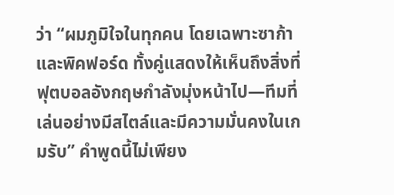ว่า “ผมภูมิใจในทุกคน โดยเฉพาะซาก้าและพิคฟอร์ด ทั้งคู่แสดงให้เห็นถึงสิ่งที่ฟุตบอลอังกฤษกำลังมุ่งหน้าไป—ทีมที่เล่นอย่างมีสไตล์และมีความมั่นคงในเกมรับ” คำพูดนี้ไม่เพียง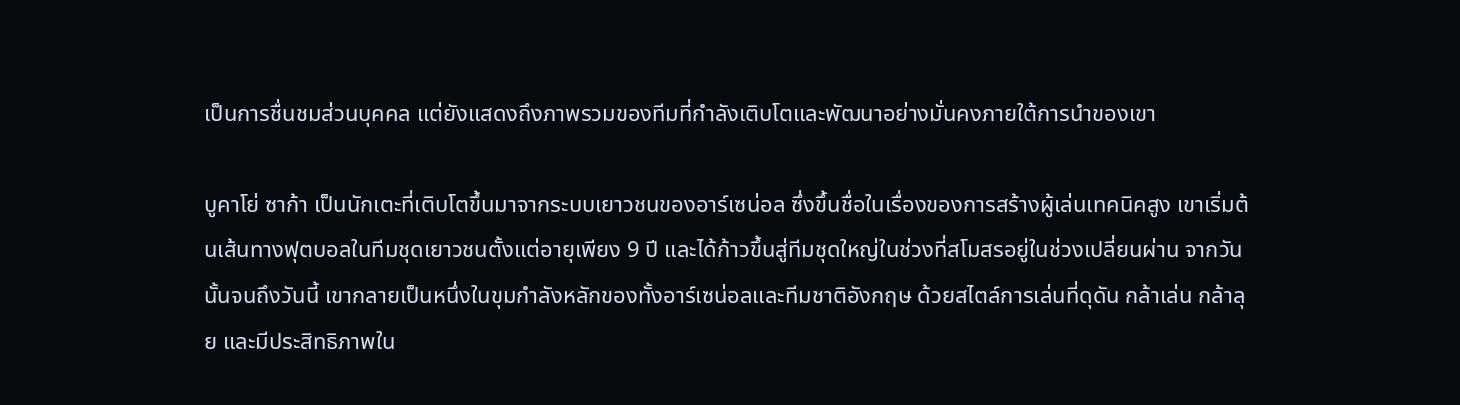เป็นการชื่นชมส่วนบุคคล แต่ยังแสดงถึงภาพรวมของทีมที่กำลังเติบโตและพัฒนาอย่างมั่นคงภายใต้การนำของเขา

บูคาโย่ ซาก้า เป็นนักเตะที่เติบโตขึ้นมาจากระบบเยาวชนของอาร์เซน่อล ซึ่งขึ้นชื่อในเรื่องของการสร้างผู้เล่นเทคนิคสูง เขาเริ่มต้นเส้นทางฟุตบอลในทีมชุดเยาวชนตั้งแต่อายุเพียง 9 ปี และได้ก้าวขึ้นสู่ทีมชุดใหญ่ในช่วงที่สโมสรอยู่ในช่วงเปลี่ยนผ่าน จากวันนั้นจนถึงวันนี้ เขากลายเป็นหนึ่งในขุมกำลังหลักของทั้งอาร์เซน่อลและทีมชาติอังกฤษ ด้วยสไตล์การเล่นที่ดุดัน กล้าเล่น กล้าลุย และมีประสิทธิภาพใน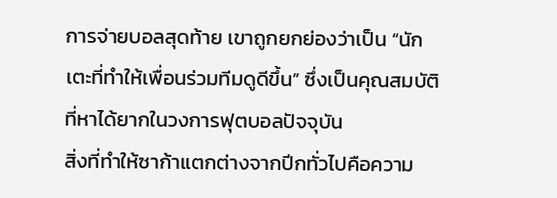การจ่ายบอลสุดท้าย เขาถูกยกย่องว่าเป็น “นักเตะที่ทำให้เพื่อนร่วมทีมดูดีขึ้น” ซึ่งเป็นคุณสมบัติที่หาได้ยากในวงการฟุตบอลปัจจุบัน
สิ่งที่ทำให้ซาก้าแตกต่างจากปีกทั่วไปคือความ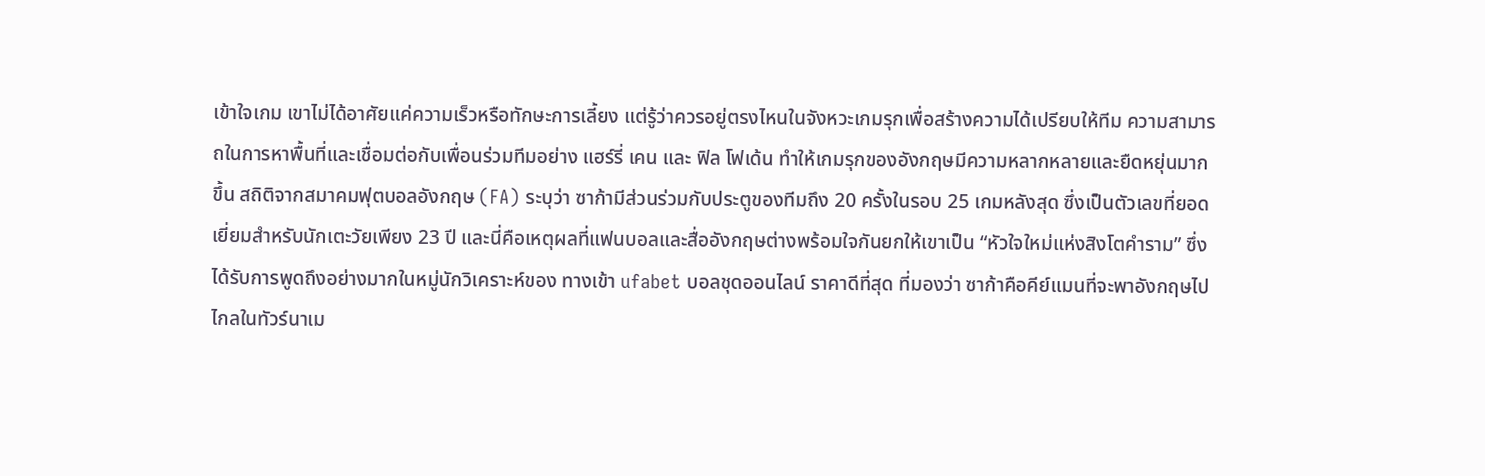เข้าใจเกม เขาไม่ได้อาศัยแค่ความเร็วหรือทักษะการเลี้ยง แต่รู้ว่าควรอยู่ตรงไหนในจังหวะเกมรุกเพื่อสร้างความได้เปรียบให้ทีม ความสามารถในการหาพื้นที่และเชื่อมต่อกับเพื่อนร่วมทีมอย่าง แฮร์รี่ เคน และ ฟิล โฟเด้น ทำให้เกมรุกของอังกฤษมีความหลากหลายและยืดหยุ่นมากขึ้น สถิติจากสมาคมฟุตบอลอังกฤษ (FA) ระบุว่า ซาก้ามีส่วนร่วมกับประตูของทีมถึง 20 ครั้งในรอบ 25 เกมหลังสุด ซึ่งเป็นตัวเลขที่ยอดเยี่ยมสำหรับนักเตะวัยเพียง 23 ปี และนี่คือเหตุผลที่แฟนบอลและสื่ออังกฤษต่างพร้อมใจกันยกให้เขาเป็น “หัวใจใหม่แห่งสิงโตคำราม” ซึ่งได้รับการพูดถึงอย่างมากในหมู่นักวิเคราะห์ของ ทางเข้า ufabet บอลชุดออนไลน์ ราคาดีที่สุด ที่มองว่า ซาก้าคือคีย์แมนที่จะพาอังกฤษไปไกลในทัวร์นาเม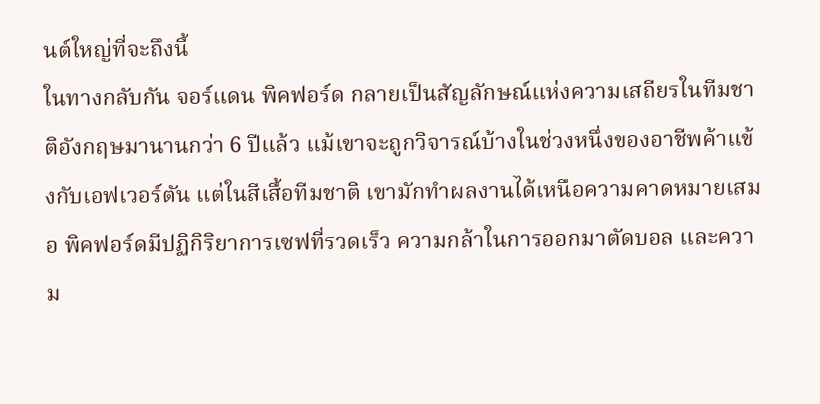นต์ใหญ่ที่จะถึงนี้
ในทางกลับกัน จอร์แดน พิคฟอร์ด กลายเป็นสัญลักษณ์แห่งความเสถียรในทีมชาติอังกฤษมานานกว่า 6 ปีแล้ว แม้เขาจะถูกวิจารณ์บ้างในช่วงหนึ่งของอาชีพค้าแข้งกับเอฟเวอร์ตัน แต่ในสีเสื้อทีมชาติ เขามักทำผลงานได้เหนือความคาดหมายเสมอ พิคฟอร์ดมีปฏิกิริยาการเซฟที่รวดเร็ว ความกล้าในการออกมาตัดบอล และความ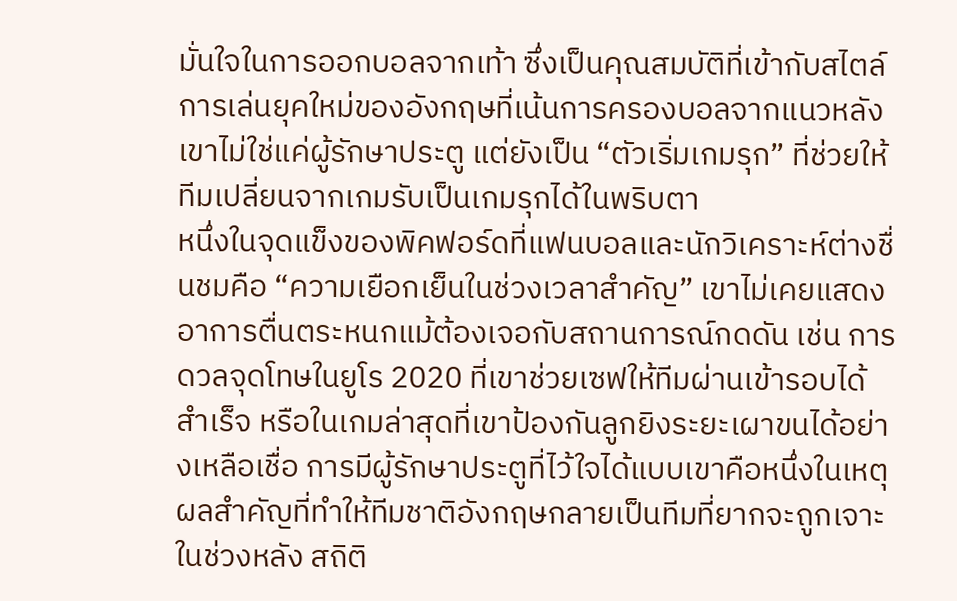มั่นใจในการออกบอลจากเท้า ซึ่งเป็นคุณสมบัติที่เข้ากับสไตล์การเล่นยุคใหม่ของอังกฤษที่เน้นการครองบอลจากแนวหลัง เขาไม่ใช่แค่ผู้รักษาประตู แต่ยังเป็น “ตัวเริ่มเกมรุก” ที่ช่วยให้ทีมเปลี่ยนจากเกมรับเป็นเกมรุกได้ในพริบตา
หนึ่งในจุดแข็งของพิคฟอร์ดที่แฟนบอลและนักวิเคราะห์ต่างชื่นชมคือ “ความเยือกเย็นในช่วงเวลาสำคัญ” เขาไม่เคยแสดงอาการตื่นตระหนกแม้ต้องเจอกับสถานการณ์กดดัน เช่น การดวลจุดโทษในยูโร 2020 ที่เขาช่วยเซฟให้ทีมผ่านเข้ารอบได้สำเร็จ หรือในเกมล่าสุดที่เขาป้องกันลูกยิงระยะเผาขนได้อย่างเหลือเชื่อ การมีผู้รักษาประตูที่ไว้ใจได้แบบเขาคือหนึ่งในเหตุผลสำคัญที่ทำให้ทีมชาติอังกฤษกลายเป็นทีมที่ยากจะถูกเจาะในช่วงหลัง สถิติ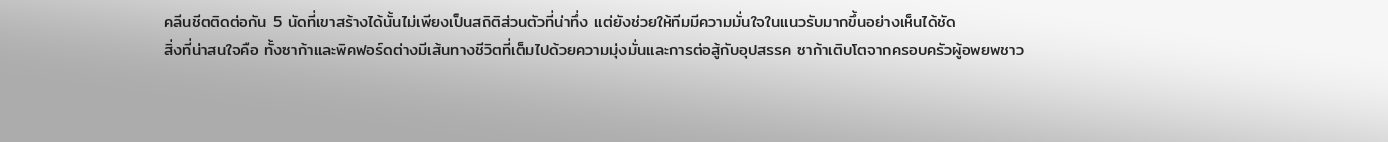คลีนชีตติดต่อกัน 5 นัดที่เขาสร้างได้นั้นไม่เพียงเป็นสถิติส่วนตัวที่น่าทึ่ง แต่ยังช่วยให้ทีมมีความมั่นใจในแนวรับมากขึ้นอย่างเห็นได้ชัด
สิ่งที่น่าสนใจคือ ทั้งซาก้าและพิคฟอร์ดต่างมีเส้นทางชีวิตที่เต็มไปด้วยความมุ่งมั่นและการต่อสู้กับอุปสรรค ซาก้าเติบโตจากครอบครัวผู้อพยพชาว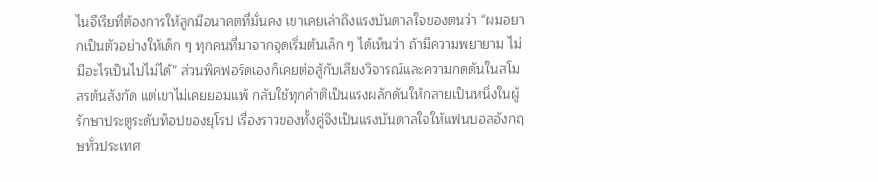ไนจีเรียที่ต้องการให้ลูกมีอนาคตที่มั่นคง เขาเคยเล่าถึงแรงบันดาลใจของตนว่า “ผมอยากเป็นตัวอย่างให้เด็ก ๆ ทุกคนที่มาจากจุดเริ่มต้นเล็ก ๆ ได้เห็นว่า ถ้ามีความพยายาม ไม่มีอะไรเป็นไปไม่ได้” ส่วนพิคฟอร์ดเองก็เคยต่อสู้กับเสียงวิจารณ์และความกดดันในสโมสรต้นสังกัด แต่เขาไม่เคยยอมแพ้ กลับใช้ทุกคำติเป็นแรงผลักดันให้กลายเป็นหนึ่งในผู้รักษาประตูระดับท็อปของยุโรป เรื่องราวของทั้งคู่จึงเป็นแรงบันดาลใจให้แฟนบอลอังกฤษทั่วประเทศ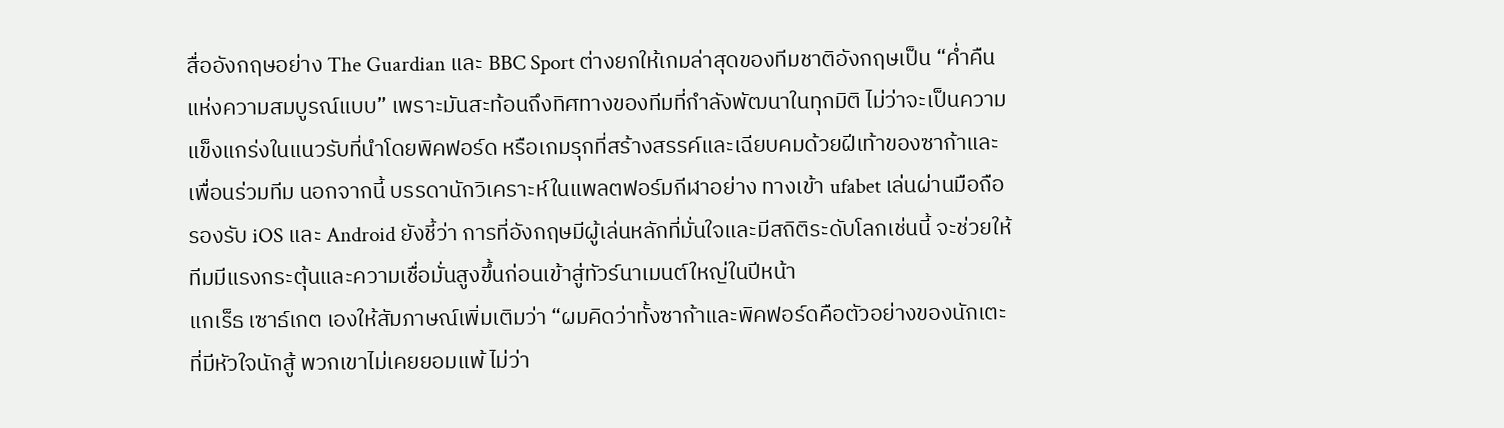สื่ออังกฤษอย่าง The Guardian และ BBC Sport ต่างยกให้เกมล่าสุดของทีมชาติอังกฤษเป็น “ค่ำคืนแห่งความสมบูรณ์แบบ” เพราะมันสะท้อนถึงทิศทางของทีมที่กำลังพัฒนาในทุกมิติ ไม่ว่าจะเป็นความแข็งแกร่งในแนวรับที่นำโดยพิคฟอร์ด หรือเกมรุกที่สร้างสรรค์และเฉียบคมด้วยฝีเท้าของซาก้าและเพื่อนร่วมทีม นอกจากนี้ บรรดานักวิเคราะห์ในแพลตฟอร์มกีฬาอย่าง ทางเข้า ufabet เล่นผ่านมือถือ รองรับ iOS และ Android ยังชี้ว่า การที่อังกฤษมีผู้เล่นหลักที่มั่นใจและมีสถิติระดับโลกเช่นนี้ จะช่วยให้ทีมมีแรงกระตุ้นและความเชื่อมั่นสูงขึ้นก่อนเข้าสู่ทัวร์นาเมนต์ใหญ่ในปีหน้า
แกเร็ธ เซาธ์เกต เองให้สัมภาษณ์เพิ่มเติมว่า “ผมคิดว่าทั้งซาก้าและพิคฟอร์ดคือตัวอย่างของนักเตะที่มีหัวใจนักสู้ พวกเขาไม่เคยยอมแพ้ ไม่ว่า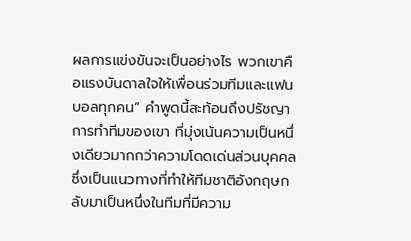ผลการแข่งขันจะเป็นอย่างไร พวกเขาคือแรงบันดาลใจให้เพื่อนร่วมทีมและแฟนบอลทุกคน” คำพูดนี้สะท้อนถึงปรัชญาการทำทีมของเขา ที่มุ่งเน้นความเป็นหนึ่งเดียวมากกว่าความโดดเด่นส่วนบุคคล ซึ่งเป็นแนวทางที่ทำให้ทีมชาติอังกฤษกลับมาเป็นหนึ่งในทีมที่มีความ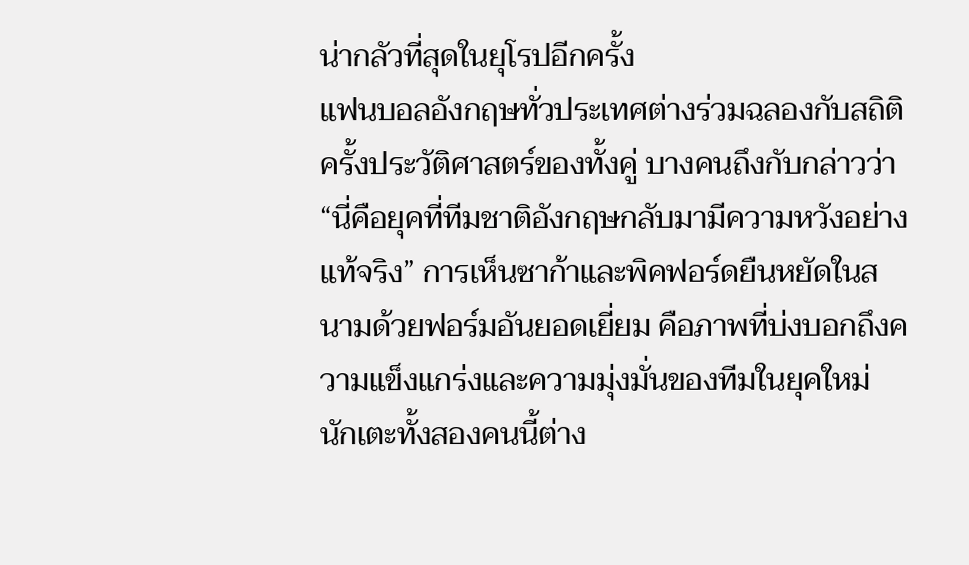น่ากลัวที่สุดในยุโรปอีกครั้ง
แฟนบอลอังกฤษทั่วประเทศต่างร่วมฉลองกับสถิติครั้งประวัติศาสตร์ของทั้งคู่ บางคนถึงกับกล่าวว่า “นี่คือยุคที่ทีมชาติอังกฤษกลับมามีความหวังอย่างแท้จริง” การเห็นซาก้าและพิคฟอร์ดยืนหยัดในสนามด้วยฟอร์มอันยอดเยี่ยม คือภาพที่บ่งบอกถึงความแข็งแกร่งและความมุ่งมั่นของทีมในยุคใหม่ นักเตะทั้งสองคนนี้ต่าง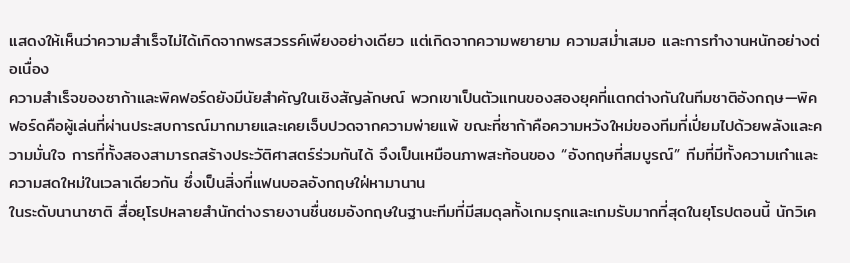แสดงให้เห็นว่าความสำเร็จไม่ได้เกิดจากพรสวรรค์เพียงอย่างเดียว แต่เกิดจากความพยายาม ความสม่ำเสมอ และการทำงานหนักอย่างต่อเนื่อง
ความสำเร็จของซาก้าและพิคฟอร์ดยังมีนัยสำคัญในเชิงสัญลักษณ์ พวกเขาเป็นตัวแทนของสองยุคที่แตกต่างกันในทีมชาติอังกฤษ—พิคฟอร์ดคือผู้เล่นที่ผ่านประสบการณ์มากมายและเคยเจ็บปวดจากความพ่ายแพ้ ขณะที่ซาก้าคือความหวังใหม่ของทีมที่เปี่ยมไปด้วยพลังและความมั่นใจ การที่ทั้งสองสามารถสร้างประวัติศาสตร์ร่วมกันได้ จึงเป็นเหมือนภาพสะท้อนของ “อังกฤษที่สมบูรณ์” ทีมที่มีทั้งความเก๋าและความสดใหม่ในเวลาเดียวกัน ซึ่งเป็นสิ่งที่แฟนบอลอังกฤษใฝ่หามานาน
ในระดับนานาชาติ สื่อยุโรปหลายสำนักต่างรายงานชื่นชมอังกฤษในฐานะทีมที่มีสมดุลทั้งเกมรุกและเกมรับมากที่สุดในยุโรปตอนนี้ นักวิเค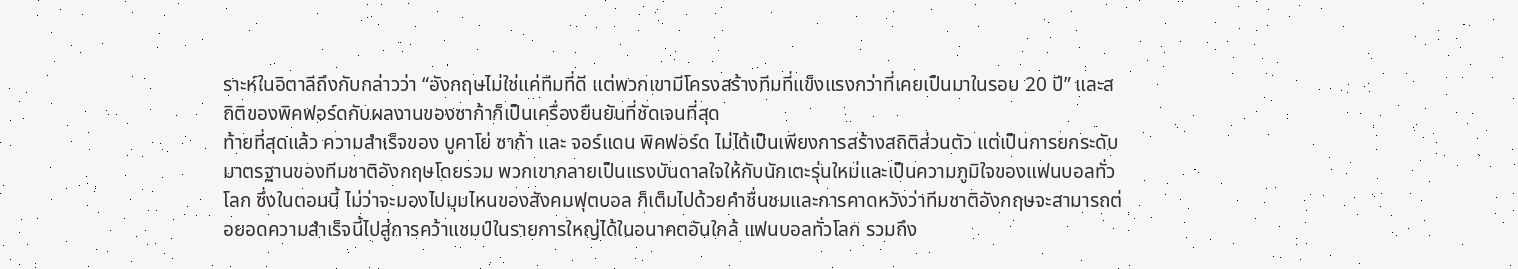ราะห์ในอิตาลีถึงกับกล่าวว่า “อังกฤษไม่ใช่แค่ทีมที่ดี แต่พวกเขามีโครงสร้างทีมที่แข็งแรงกว่าที่เคยเป็นมาในรอบ 20 ปี” และสถิติของพิคฟอร์ดกับผลงานของซาก้าก็เป็นเครื่องยืนยันที่ชัดเจนที่สุด
ท้ายที่สุดแล้ว ความสำเร็จของ บูคาโย่ ซาก้า และ จอร์แดน พิคฟอร์ด ไม่ได้เป็นเพียงการสร้างสถิติส่วนตัว แต่เป็นการยกระดับมาตรฐานของทีมชาติอังกฤษโดยรวม พวกเขากลายเป็นแรงบันดาลใจให้กับนักเตะรุ่นใหม่และเป็นความภูมิใจของแฟนบอลทั่วโลก ซึ่งในตอนนี้ ไม่ว่าจะมองไปมุมไหนของสังคมฟุตบอล ก็เต็มไปด้วยคำชื่นชมและการคาดหวังว่าทีมชาติอังกฤษจะสามารถต่อยอดความสำเร็จนี้ไปสู่การคว้าแชมป์ในรายการใหญ่ได้ในอนาคตอันใกล้ แฟนบอลทั่วโลก รวมถึง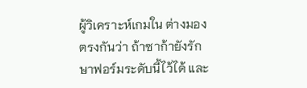ผู้วิเคราะห์เกมใน ต่างมองตรงกันว่า ถ้าซาก้ายังรักษาฟอร์มระดับนี้ไว้ได้ และ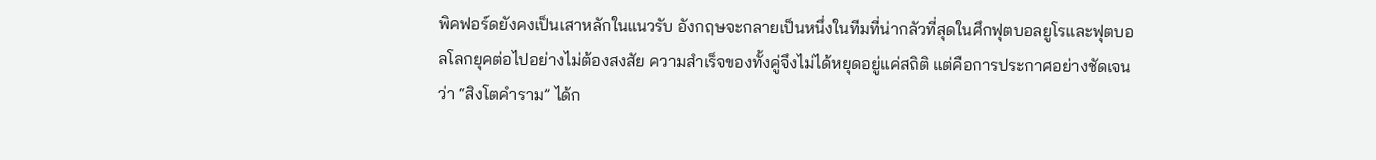พิคฟอร์ดยังคงเป็นเสาหลักในแนวรับ อังกฤษจะกลายเป็นหนึ่งในทีมที่น่ากลัวที่สุดในศึกฟุตบอลยูโรและฟุตบอลโลกยุคต่อไปอย่างไม่ต้องสงสัย ความสำเร็จของทั้งคู่จึงไม่ได้หยุดอยู่แค่สถิติ แต่คือการประกาศอย่างชัดเจนว่า “สิงโตคำราม” ได้ก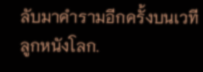ลับมาคำรามอีกครั้งบนเวทีลูกหนังโลก.